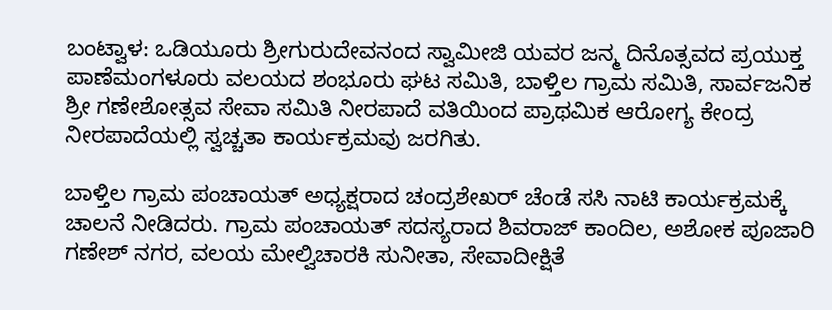ಬಂಟ್ವಾಳ: ಒಡಿಯೂರು ಶ್ರೀಗುರುದೇವನಂದ ಸ್ವಾಮೀಜಿ ಯವರ ಜನ್ಮ ದಿನೊತ್ಸವದ ಪ್ರಯುಕ್ತ ಪಾಣೆಮಂಗಳೂರು ವಲಯದ ಶಂಭೂರು ಘಟ ಸಮಿತಿ, ಬಾಳ್ತಿಲ ಗ್ರಾಮ ಸಮಿತಿ, ಸಾರ್ವಜನಿಕ ಶ್ರೀ ಗಣೇಶೋತ್ಸವ ಸೇವಾ ಸಮಿತಿ ನೀರಪಾದೆ ವತಿಯಿಂದ ಪ್ರಾಥಮಿಕ ಆರೋಗ್ಯ ಕೇಂದ್ರ ನೀರಪಾದೆಯಲ್ಲಿ ಸ್ವಚ್ಚತಾ ಕಾರ್ಯಕ್ರಮವು ಜರಗಿತು.

ಬಾಳ್ತಿಲ ಗ್ರಾಮ ಪಂಚಾಯತ್ ಅಧ್ಯಕ್ಷರಾದ ಚಂದ್ರಶೇಖರ್ ಚೆಂಡೆ ಸಸಿ ನಾಟಿ ಕಾರ್ಯಕ್ರಮಕ್ಕೆ ಚಾಲನೆ ನೀಡಿದರು. ಗ್ರಾಮ ಪಂಚಾಯತ್ ಸದಸ್ಯರಾದ ಶಿವರಾಜ್ ಕಾಂದಿಲ, ಅಶೋಕ ಪೂಜಾರಿ ಗಣೇಶ್ ನಗರ, ವಲಯ ಮೇಲ್ವಿಚಾರಕಿ ಸುನೀತಾ, ಸೇವಾದೀಕ್ಷಿತೆ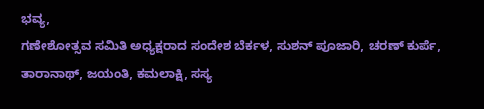ಭವ್ಯ,
ಗಣೇಶೋತ್ಸವ ಸಮಿತಿ ಅಧ್ಯಕ್ಷರಾದ ಸಂದೇಶ ಬೆರ್ಕಳ, ಸುಶನ್ ಪೂಜಾರಿ, ಚರಣ್ ಕುರ್ಪೆ, ತಾರಾನಾಥ್, ಜಯಂತಿ, ಕಮಲಾಕ್ಷಿ, ಸಸ್ಯ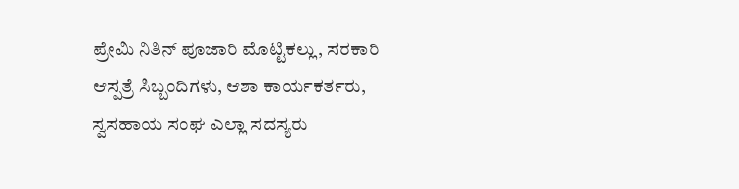ಪ್ರೇಮಿ ನಿತಿನ್ ಪೂಜಾರಿ ಮೊಟ್ಟಿಕಲ್ಲು, ಸರಕಾರಿ ಆಸ್ಪತ್ರೆ ಸಿಬ್ಬಂದಿಗಳು, ಆಶಾ ಕಾರ್ಯಕರ್ತರು, ಸ್ವಸಹಾಯ ಸಂಘ ಎಲ್ಲಾ ಸದಸ್ಯರು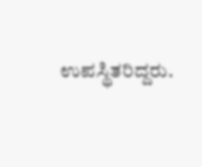ಉಪಸ್ಥಿತರಿದ್ದರು.